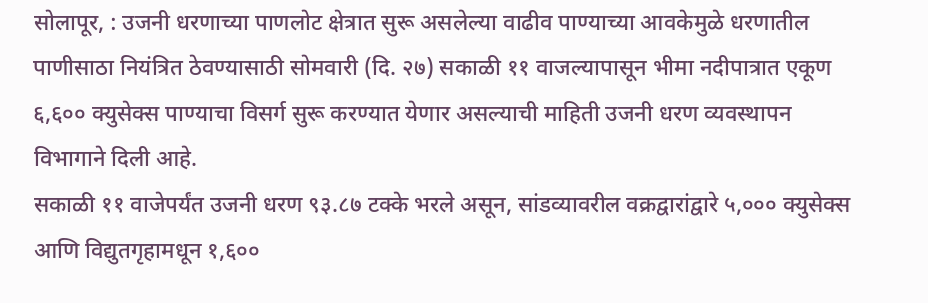सोलापूर, : उजनी धरणाच्या पाणलोट क्षेत्रात सुरू असलेल्या वाढीव पाण्याच्या आवकेमुळे धरणातील पाणीसाठा नियंत्रित ठेवण्यासाठी सोमवारी (दि. २७) सकाळी ११ वाजल्यापासून भीमा नदीपात्रात एकूण ६,६०० क्युसेक्स पाण्याचा विसर्ग सुरू करण्यात येणार असल्याची माहिती उजनी धरण व्यवस्थापन विभागाने दिली आहे.
सकाळी ११ वाजेपर्यंत उजनी धरण ९३.८७ टक्के भरले असून, सांडव्यावरील वक्रद्वारांद्वारे ५,००० क्युसेक्स आणि विद्युतगृहामधून १,६००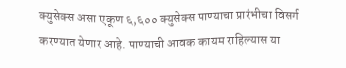क्युसेक्स असा एकूण ६,६०० क्युसेक्स पाण्याचा प्रारंभीचा विसर्ग करण्यात येणार आहे. पाण्याची आवक कायम राहिल्यास या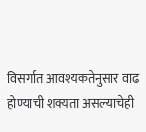विसर्गात आवश्यकतेनुसार वाढ होण्याची शक्यता असल्याचेही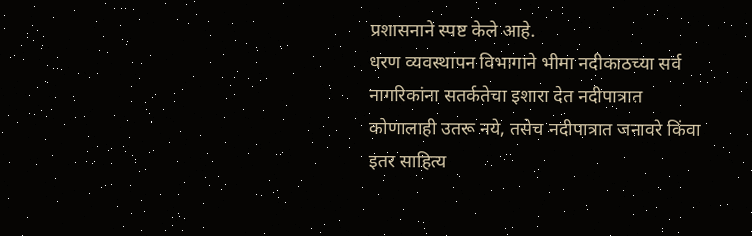प्रशासनाने स्पष्ट केले आहे.
धरण व्यवस्थापन विभागाने भीमा नदीकाठच्या सर्व नागरिकांना सतर्कतेचा इशारा देत नदीपात्रात कोणालाही उतरू नये, तसेच नदीपात्रात जनावरे किंवा इतर साहित्य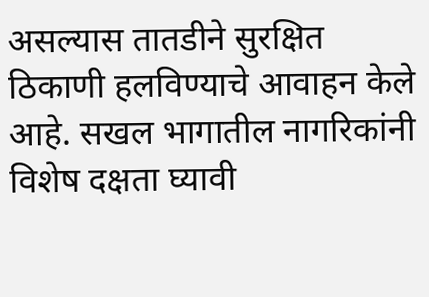असल्यास तातडीने सुरक्षित ठिकाणी हलविण्याचे आवाहन केले आहे. सखल भागातील नागरिकांनी विशेष दक्षता घ्यावी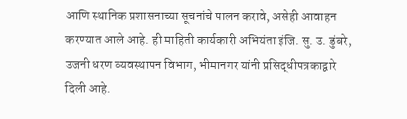आणि स्थानिक प्रशासनाच्या सूचनांचे पालन करावे, असेही आवाहन करण्यात आले आहे. ही माहिती कार्यकारी अभियंता इंजि. सु. उ. डुंबरे, उजनी धरण व्यवस्थापन विभाग, भीमानगर यांनी प्रसिद्धीपत्रकाद्वारे दिली आहे.